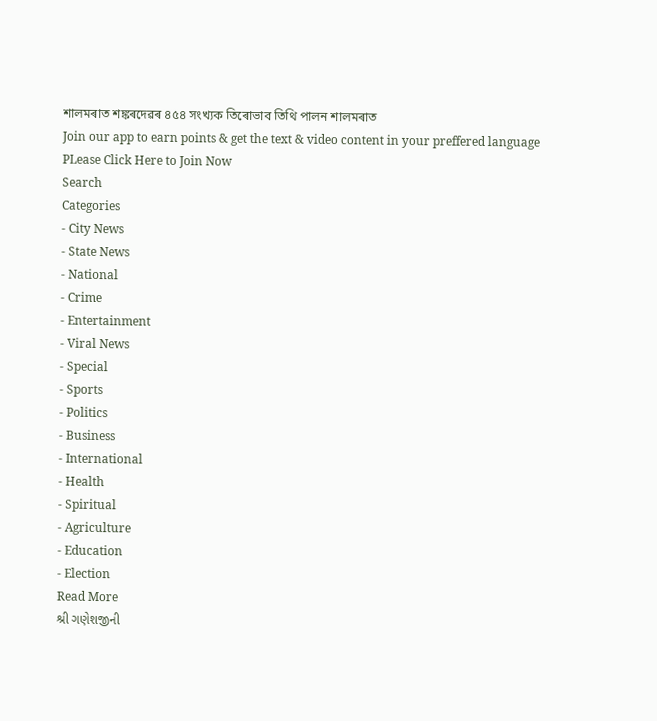শালমৰাত শঙ্কৰদেৱৰ ৪৫৪ সংখ্যক তিৰোভাব তিথি পালন শালমৰাত
Join our app to earn points & get the text & video content in your preffered language
PLease Click Here to Join Now
Search
Categories
- City News
- State News
- National
- Crime
- Entertainment
- Viral News
- Special
- Sports
- Politics
- Business
- International
- Health
- Spiritual
- Agriculture
- Education
- Election
Read More
શ્રી ગણેશજીની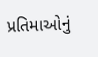પ્રતિમાઓનું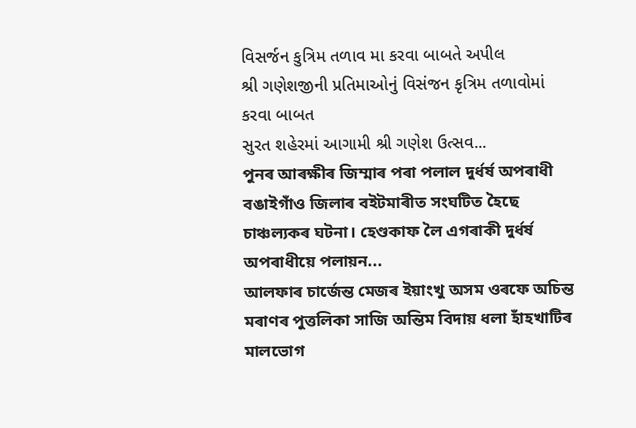વિસર્જન કુત્રિમ તળાવ મા કરવા બાબતે અપીલ
શ્રી ગણેશજીની પ્રતિમાઓનું વિસંજન કૃત્રિમ તળાવોમાં કરવા બાબત
સુરત શહેરમાં આગામી શ્રી ગણેશ ઉત્સવ...
পুনৰ আৰক্ষীৰ জিম্মাৰ পৰা পলাল দুৰ্ধৰ্ষ অপৰাধী
বঙাইগাঁও জিলাৰ বইটমাৰীত সংঘটিত হৈছে চাঞ্চল্যকৰ ঘটনা। হেণ্ডকাফ লৈ এগৰাকী দুৰ্ধৰ্ষ অপৰাধীয়ে পলায়ন...
আলফাৰ চাৰ্জেন্ত মেজৰ ইয়াংখু অসম ওৰফে অচিন্ত মৰাণৰ পুত্তলিকা সাজি অন্তিম বিদায় ধলা হাঁহখাটিৰ মালভোগ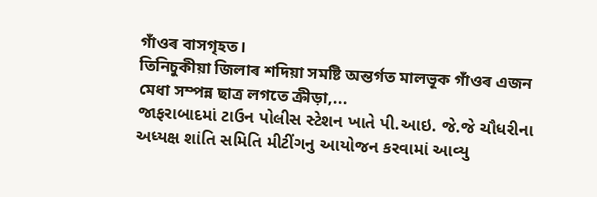গাঁওৰ বাসগৃহত।
তিনিচুকীয়া জিলাৰ শদিয়া সমষ্টি অন্তৰ্গত মালভূক গাঁওৰ এজন মেধা সম্পন্ন ছাত্ৰ লগতে ক্ৰীড়া,...
જાફરાબાદમાં ટાઉન પોલીસ સ્ટેશન ખાતે પી.આઇ. જે.જે ચૌધરીના અધ્યક્ષ શાંતિ સમિતિ મીટીંગનુ આયોજન કરવામાં આવ્યુ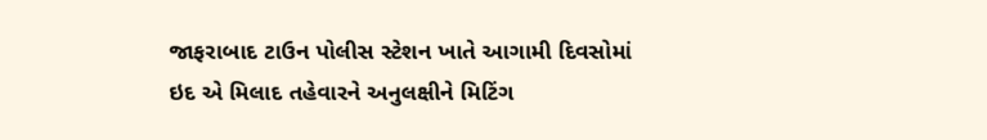જાફરાબાદ ટાઉન પોલીસ સ્ટેશન ખાતે આગામી દિવસોમાં ઇદ એ મિલાદ તહેવારને અનુલક્ષીને મિટિંગ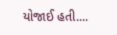યોજાઈ હતી....